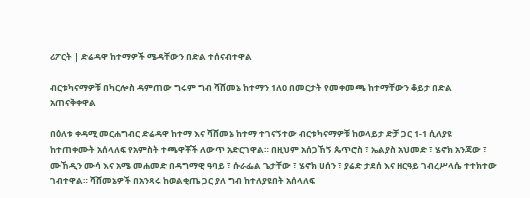ሪፖርት | ድሬዳዋ ከተማዎች ሜዳቸውን በድል ተሰናብተዋል

ብርቱካናማዎቹ በካርሎስ ዳምጠው ግሩም ግብ ሻሸመኔ ከተማን 1ለ0 በመርታት የመቀመጫ ከተማቸውን ቆይታ በድል አጠናቅቀዋል

በዕለቱ ቀዳሚ መርሐግብር ድሬዳዋ ከተማ እና ሻሸመኔ ከተማ ተገናኝተው ብርቱካናማዎቹ ከወላይታ ድቻ ጋር 1-1 ሲለያዩ ከተጠቀሙት አሰላለፍ የአምስት ተጫዋቾች ለውጥ አድርገዋል። በዚህም አሰጋኸኝ ጴጥሮስ ፣ ኤልያስ አህመድ ፣ ሄኖክ አንጃው ፣ ሙኸዲን ሙሳ እና አሜ መሐመድ በዳግማዊ ዓባይ ፣ ሱራፌል ጌታቸው ፣ ሄኖክ ሀሰን ፣ ያሬድ ታደሰ እና ዘርዓይ ገብረሥላሴ ተተክተው ገብተዋል። ሻሸመኔዎች በአንጻሩ ከወልቂጤ ጋር ያለ ግብ ከተለያዩበት አሰላለፍ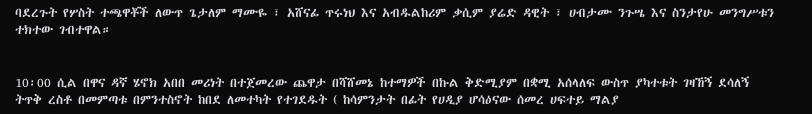ባደረጉት የሦስት ተጫዋቾች ለውጥ ጌታለም ማሙዬ ፣ አሸናፊ ጥሩነህ እና አብዱልከሪም ቃሲም ያሬድ ዳዊት ፣ ሀብታሙ ንጉሤ እና ስንታየሁ መንግሥቱን ተክተው ገብተዋል።


10፡00 ሲል በዋና ዳኛ ሄኖክ አበበ መሪነት በተጀመረው ጨዋታ በሻሸመኔ ከተማዎች በኩል ቅድሚያም በቋሚ አሰላለፍ ውስጥ ያካተቱት ገዛኸኝ ደሳለኝ ትጥቅ ረስቶ በመምጣቱ በምንተስኖት ከበደ ለመተካት የተገደዱት ( ከሳምንታት በፊት የሀዲያ ሆሳዕናው ሰመረ ሀፍተይ ማልያ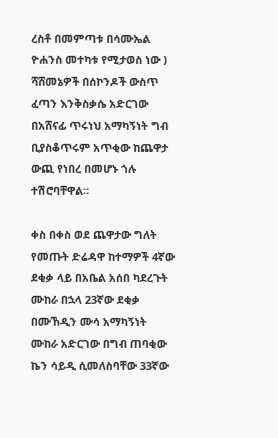ረስቶ በመምጣቱ በሳሙኤል ዮሐንስ መተካቱ የሚታወስ ነው ) ሻሸመኔዎች በሰኮንዶች ውስጥ ፈጣን እንቅስቃሴ አድርገው በአሸናፊ ጥሩነህ አማካኝነት ግብ ቢያስቆጥሩም አጥቂው ከጨዋታ ውጪ የነበረ በመሆኑ ጎሉ ተሽሮባቸዋል።

ቀስ በቀስ ወደ ጨዋታው ግለት የመጡት ድሬዳዋ ከተማዎች 4ኛው ደቂቃ ላይ በአቤል አሰበ ካደረጉት ሙከራ በኋላ 23ኛው ደቂቃ  በሙኸዲን ሙሳ አማካኝነት ሙከራ አድርገው በግብ ጠባቂው ኬን ሳይዲ ሲመለስባቸው 33ኛው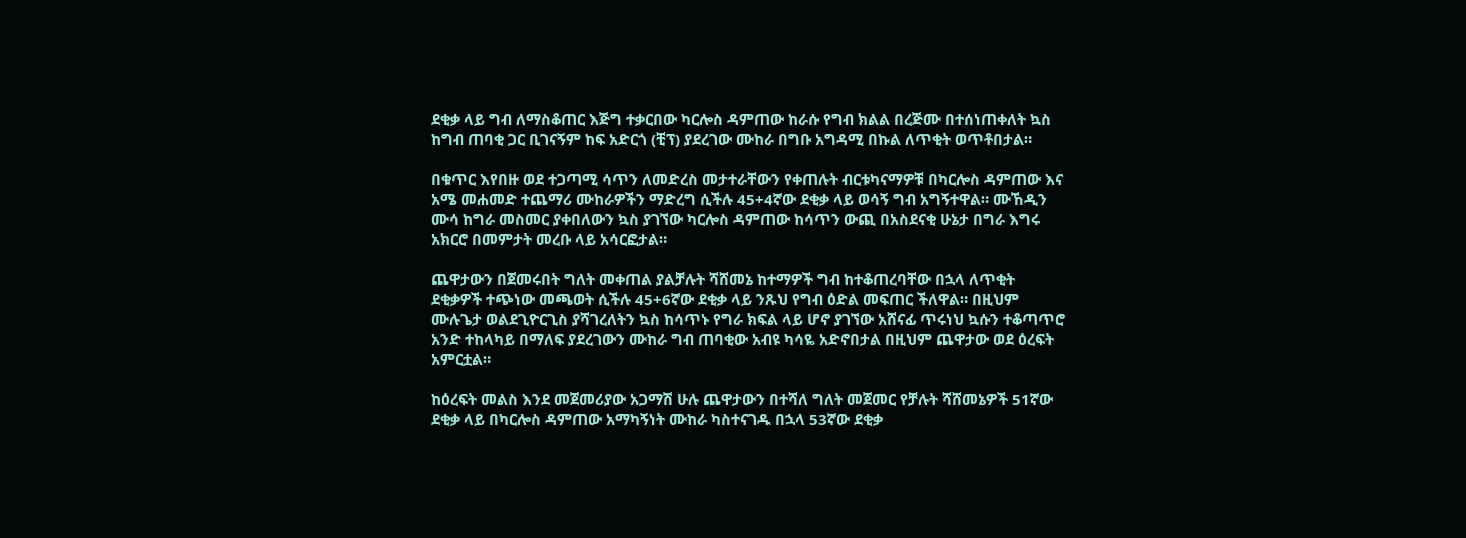ደቂቃ ላይ ግብ ለማስቆጠር እጅግ ተቃርበው ካርሎስ ዳምጠው ከራሱ የግብ ክልል በረጅሙ በተሰነጠቀለት ኳስ ከግብ ጠባቂ ጋር ቢገናኝም ከፍ አድርጎ (ቺፕ) ያደረገው ሙከራ በግቡ አግዳሚ በኩል ለጥቂት ወጥቶበታል።

በቁጥር እየበዙ ወደ ተጋጣሚ ሳጥን ለመድረስ መታተራቸውን የቀጠሉት ብርቱካናማዎቹ በካርሎስ ዳምጠው እና አሜ መሐመድ ተጨማሪ ሙከራዎችን ማድረግ ሲችሉ 45+4ኛው ደቂቃ ላይ ወሳኝ ግብ አግኝተዋል። ሙኸዲን ሙሳ ከግራ መስመር ያቀበለውን ኳስ ያገኘው ካርሎስ ዳምጠው ከሳጥን ውጪ በአስደናቂ ሁኔታ በግራ እግሩ አክርሮ በመምታት መረቡ ላይ አሳርፎታል።

ጨዋታውን በጀመሩበት ግለት መቀጠል ያልቻሉት ሻሸመኔ ከተማዎች ግብ ከተቆጠረባቸው በኋላ ለጥቂት ደቂቃዎች ተጭነው መጫወት ሲችሉ 45+6ኛው ደቂቃ ላይ ንጹህ የግብ ዕድል መፍጠር ችለዋል። በዚህም ሙሉጌታ ወልደጊዮርጊስ ያሻገረለትን ኳስ ከሳጥኑ የግራ ክፍል ላይ ሆኖ ያገኘው አሸናፊ ጥሩነህ ኳሱን ተቆጣጥሮ አንድ ተከላካይ በማለፍ ያደረገውን ሙከራ ግብ ጠባቂው አብዩ ካሳዬ አድኖበታል በዚህም ጨዋታው ወደ ዕረፍት አምርቷል።

ከዕረፍት መልስ እንደ መጀመሪያው አጋማሽ ሁሉ ጨዋታውን በተሻለ ግለት መጀመር የቻሉት ሻሸመኔዎች 51ኛው ደቂቃ ላይ በካርሎስ ዳምጠው አማካኝነት ሙከራ ካስተናገዱ በኋላ 53ኛው ደቂቃ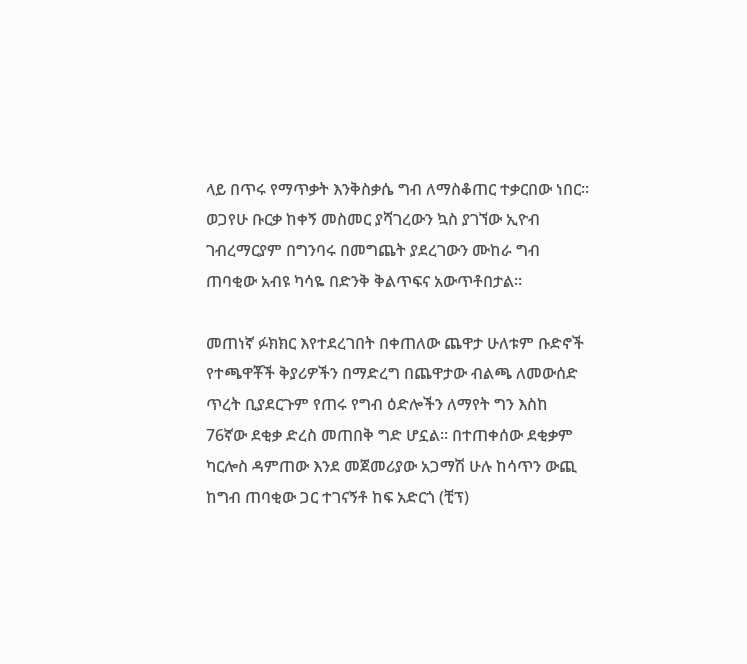ላይ በጥሩ የማጥቃት እንቅስቃሴ ግብ ለማስቆጠር ተቃርበው ነበር። ወጋየሁ ቡርቃ ከቀኝ መስመር ያሻገረውን ኳስ ያገኘው ኢዮብ ገብረማርያም በግንባሩ በመግጨት ያደረገውን ሙከራ ግብ ጠባቂው አብዩ ካሳዬ በድንቅ ቅልጥፍና አውጥቶበታል።

መጠነኛ ፉክክር እየተደረገበት በቀጠለው ጨዋታ ሁለቱም ቡድኖች የተጫዋቾች ቅያሪዎችን በማድረግ በጨዋታው ብልጫ ለመውሰድ ጥረት ቢያደርጉም የጠሩ የግብ ዕድሎችን ለማየት ግን እስከ 76ኛው ደቂቃ ድረስ መጠበቅ ግድ ሆኗል። በተጠቀሰው ደቂቃም ካርሎስ ዳምጠው እንደ መጀመሪያው አጋማሽ ሁሉ ከሳጥን ውጪ ከግብ ጠባቂው ጋር ተገናኝቶ ከፍ አድርጎ (ቺፕ)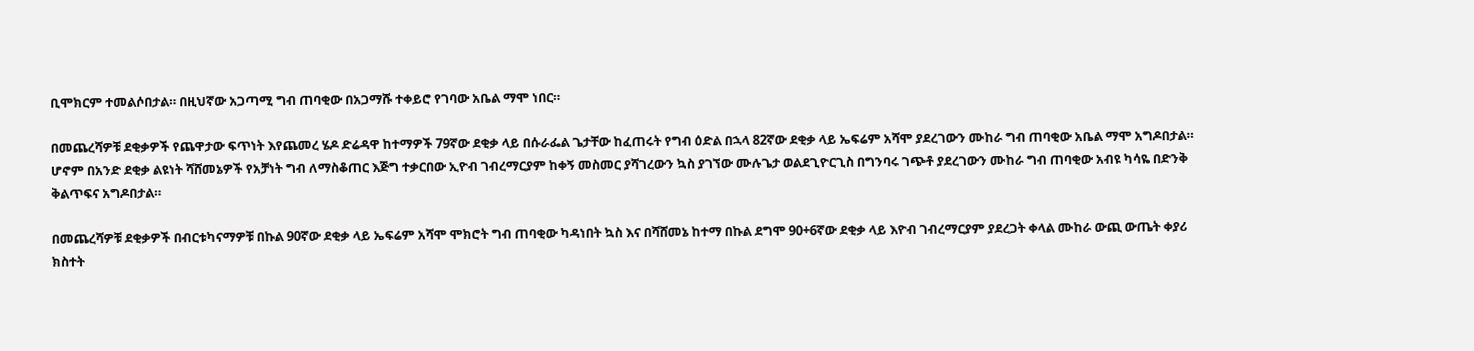ቢሞክርም ተመልሶበታል። በዚህኛው አጋጣሚ ግብ ጠባቂው በአጋማሹ ተቀይሮ የገባው አቤል ማሞ ነበር።

በመጨረሻዎቹ ደቂቃዎች የጨዋታው ፍጥነት እየጨመረ ሄዶ ድሬዳዋ ከተማዎች 79ኛው ደቂቃ ላይ በሱራፌል ጌታቸው ከፈጠሩት የግብ ዕድል በኋላ 82ኛው ደቂቃ ላይ ኤፍሬም አሻሞ ያደረገውን ሙከራ ግብ ጠባቂው አቤል ማሞ አግዶበታል። ሆኖም በአንድ ደቂቃ ልዩነት ሻሸመኔዎች የአቻነት ግብ ለማስቆጠር እጅግ ተቃርበው ኢዮብ ገብረማርያም ከቀኝ መስመር ያሻገረውን ኳስ ያገኘው ሙሉጌታ ወልደጊዮርጊስ በግንባሩ ገጭቶ ያደረገውን ሙከራ ግብ ጠባቂው አብዩ ካሳዬ በድንቅ ቅልጥፍና አግዶበታል።

በመጨረሻዎቹ ደቂቃዎች በብርቱካናማዎቹ በኩል 90ኛው ደቂቃ ላይ ኤፍሬም አሻሞ ሞክሮት ግብ ጠባቂው ካዳነበት ኳስ እና በሻሸመኔ ከተማ በኩል ደግሞ 90+6ኛው ደቂቃ ላይ እዮብ ገብረማርያም ያደረጋት ቀላል ሙከራ ውጪ ውጤት ቀያሪ ክስተት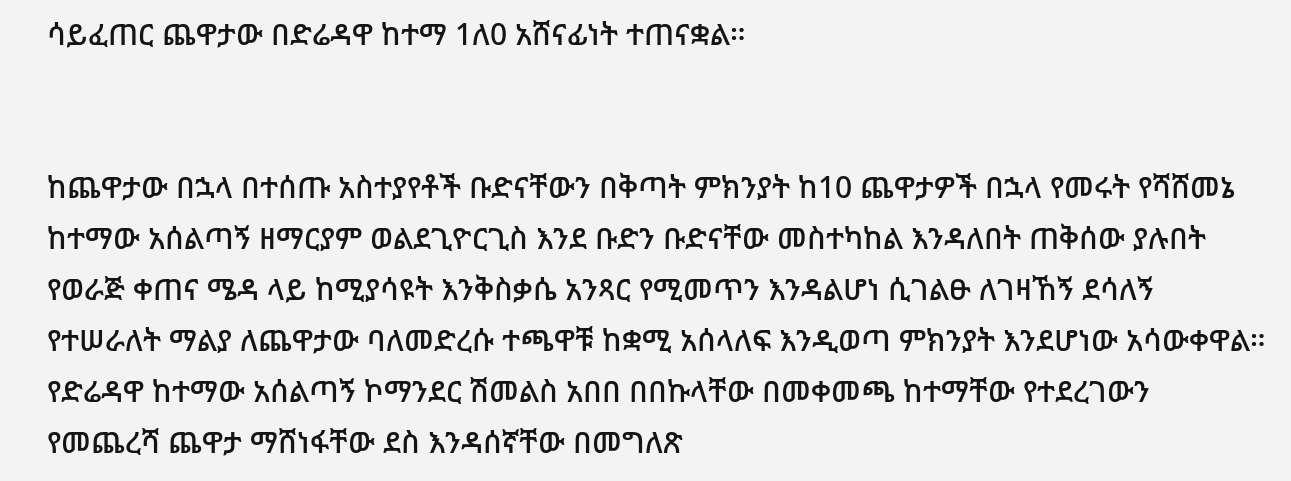ሳይፈጠር ጨዋታው በድሬዳዋ ከተማ 1ለ0 አሸናፊነት ተጠናቋል።


ከጨዋታው በኋላ በተሰጡ አስተያየቶች ቡድናቸውን በቅጣት ምክንያት ከ10 ጨዋታዎች በኋላ የመሩት የሻሸመኔ ከተማው አሰልጣኝ ዘማርያም ወልደጊዮርጊስ እንደ ቡድን ቡድናቸው መስተካከል እንዳለበት ጠቅሰው ያሉበት የወራጅ ቀጠና ሜዳ ላይ ከሚያሳዩት እንቅስቃሴ አንጻር የሚመጥን እንዳልሆነ ሲገልፁ ለገዛኸኝ ደሳለኝ የተሠራለት ማልያ ለጨዋታው ባለመድረሱ ተጫዋቹ ከቋሚ አሰላለፍ እንዲወጣ ምክንያት እንደሆነው አሳውቀዋል። የድሬዳዋ ከተማው አሰልጣኝ ኮማንደር ሽመልስ አበበ በበኩላቸው በመቀመጫ ከተማቸው የተደረገውን የመጨረሻ ጨዋታ ማሸነፋቸው ደስ እንዳሰኛቸው በመግለጽ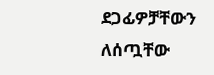ደጋፊዎቻቸውን ለሰጧቸው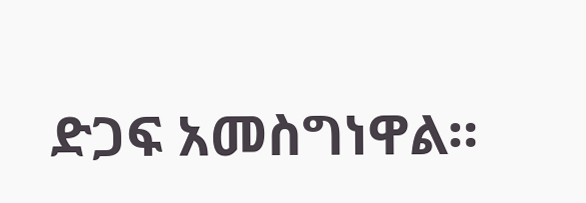ድጋፍ አመስግነዋል።